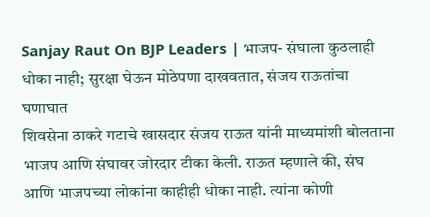Sanjay Raut On BJP Leaders | भाजप- संघाला कुठलाही धोका नाही; सुरक्षा घेऊन मोठेपणा दाखवतात, संजय राऊतांचा घणाघात
शिवसेना ठाकरे गटाचे खासदार संजय राऊत यांनी माध्यमांशी बोलताना भाजप आणि संघावर जोरदार टीका केली. राऊत म्हणाले की, संघ आणि भाजपच्या लोकांना काहीही धोका नाही. त्यांना कोणी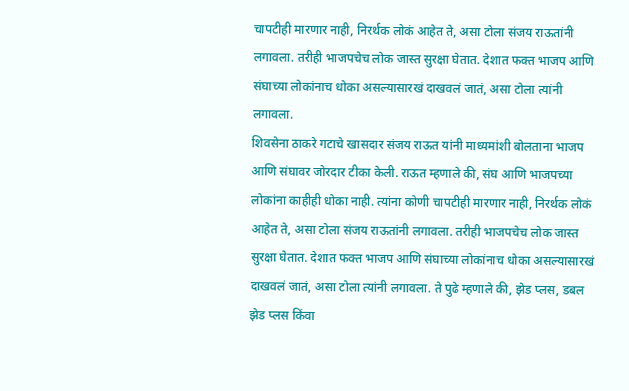चापटीही मारणार नाही, निरर्थक लोकं आहेत ते, असा टोला संजय राऊतांनी लगावला. तरीही भाजपचेच लोक जास्त सुरक्षा घेतात. देशात फक्त भाजप आणि संघाच्या लोकांनाच धोका असल्यासारखं दाखवलं जातं, असा टोला त्यांनी लगावला.
शिवसेना ठाकरे गटाचे खासदार संजय राऊत यांनी माध्यमांशी बोलताना भाजप आणि संघावर जोरदार टीका केली. राऊत म्हणाले की, संघ आणि भाजपच्या लोकांना काहीही धोका नाही. त्यांना कोणी चापटीही मारणार नाही, निरर्थक लोकं आहेत ते, असा टोला संजय राऊतांनी लगावला. तरीही भाजपचेच लोक जास्त सुरक्षा घेतात. देशात फक्त भाजप आणि संघाच्या लोकांनाच धोका असल्यासारखं दाखवलं जातं, असा टोला त्यांनी लगावला. ते पुढे म्हणाले की, झेड प्लस, डबल झेड प्लस किंवा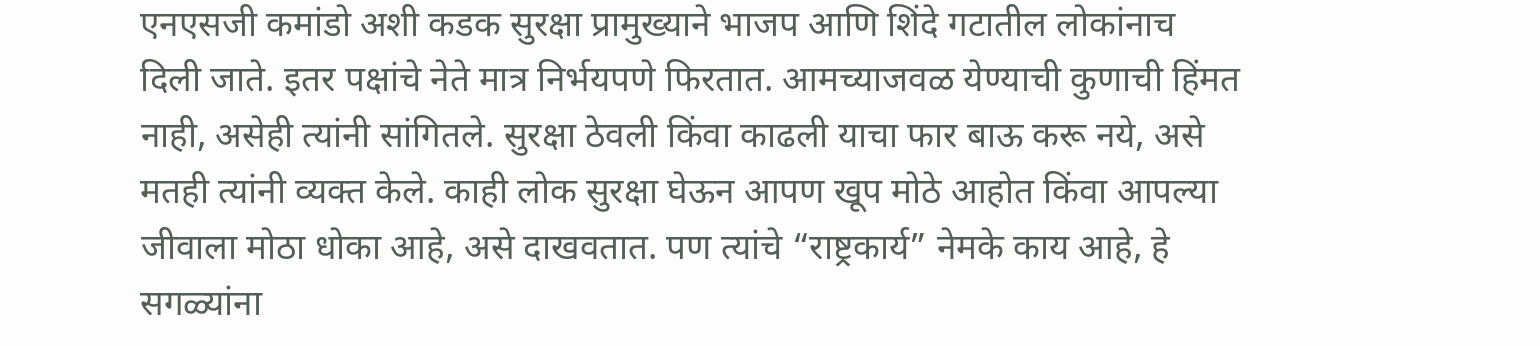एनएसजी कमांडो अशी कडक सुरक्षा प्रामुख्याने भाजप आणि शिंदे गटातील लोकांनाच दिली जाते. इतर पक्षांचे नेते मात्र निर्भयपणे फिरतात. आमच्याजवळ येण्याची कुणाची हिंमत नाही, असेही त्यांनी सांगितले. सुरक्षा ठेवली किंवा काढली याचा फार बाऊ करू नये, असे मतही त्यांनी व्यक्त केले. काही लोक सुरक्षा घेऊन आपण खूप मोठे आहोत किंवा आपल्या जीवाला मोठा धोका आहे, असे दाखवतात. पण त्यांचे “राष्ट्रकार्य” नेमके काय आहे, हे सगळ्यांना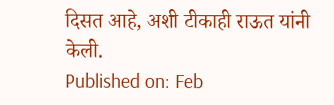दिसत आहे, अशी टीकाही राऊत यांनी केली.
Published on: Feb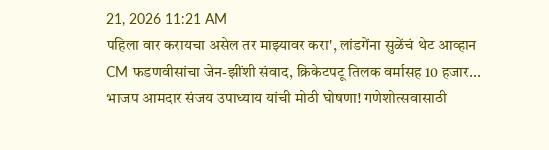21, 2026 11:21 AM
पहिला वार करायचा असेल तर माझ्यावर करा', लांडगेंना सुळेंचं थेट आव्हान
CM फडणवीसांचा जेन-झींशी संवाद, क्रिकेटपटू तिलक वर्मासह 10 हजार...
भाजप आमदार संजय उपाध्याय यांची मोठी घोषणा! गणेशोत्सवासाठी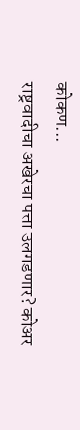कोकण...
राष्ट्रवादीचा अखेरचा पत्ता उलगडणार? कोअर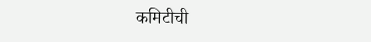कमिटीची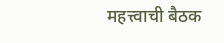महत्त्वाची बैठक